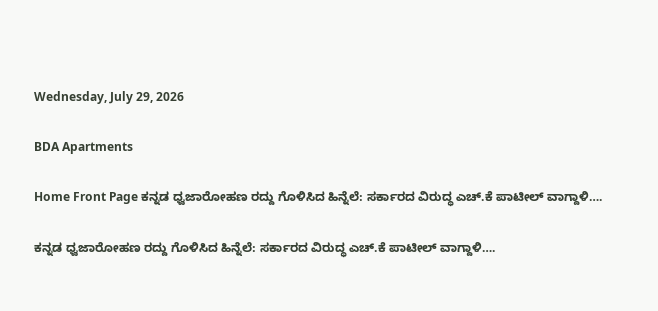Wednesday, July 29, 2026

BDA Apartments

Home Front Page ಕನ್ನಡ ಧ್ವಜಾರೋಹಣ ರದ್ದು ಗೊಳಿಸಿದ ಹಿನ್ನೆಲೆ: ಸರ್ಕಾರದ ವಿರುದ್ಧ ಎಚ್.ಕೆ ಪಾಟೀಲ್ ವಾಗ್ದಾಳಿ….

ಕನ್ನಡ ಧ್ವಜಾರೋಹಣ ರದ್ದು ಗೊಳಿಸಿದ ಹಿನ್ನೆಲೆ: ಸರ್ಕಾರದ ವಿರುದ್ಧ ಎಚ್.ಕೆ ಪಾಟೀಲ್ ವಾಗ್ದಾಳಿ….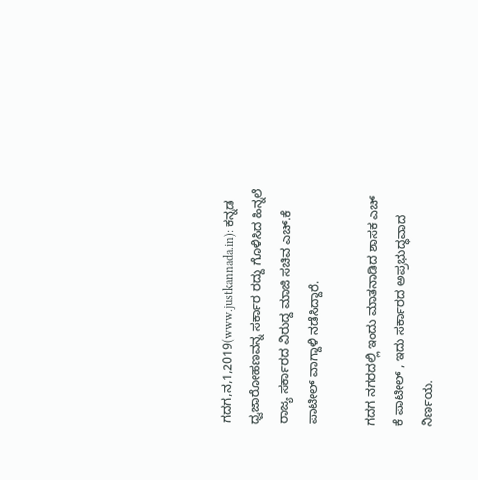ಗದಗ,ನ,1,2019(www.justkannada.in): ಕನ್ನಡ ಧ್ವಜಾರೋಹಣವನ್ನ ಸರ್ಕಾರ ರದ್ದು ಗೊಳಿಸಿದ ಹಿನ್ನಲೆ ರಾಜ್ಯ ಸರ್ಕಾರದ ವಿರುದ್ದ ಮಾಜಿ ಸಚಿವ ಎಚ್.ಕೆ ಪಾಟೀಲ್ ವಾಗ್ದಾಳಿ ನಡೆಸಿದ್ದಾರೆ.

ಗದಗ ನಗರದಲ್ಲಿ ಇಂದು ಮಾತನಾಡಿದ ಶಾಸಕ ಎಚ್ ಕೆ ಪಾಟೀಲ್ , ಇದು ಸರ್ಕಾರದ ಅಪ್ರಭುದ್ಧವಾದ ನಿರ್ಣಯ.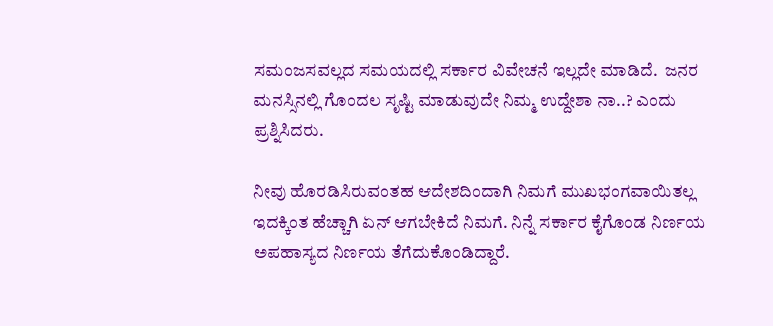ಸಮಂಜಸವಲ್ಲದ ಸಮಯದಲ್ಲಿ ಸರ್ಕಾರ ವಿವೇಚನೆ ಇಲ್ಲದೇ ಮಾಡಿದೆ.  ಜನರ ಮನಸ್ಸಿನಲ್ಲಿ ಗೊಂದಲ ಸೃಷ್ಟಿ ಮಾಡುವುದೇ ನಿಮ್ಮ ಉದ್ದೇಶಾ ನಾ..? ಎಂದು ಪ್ರಶ್ನಿಸಿದರು.

ನೀವು ಹೊರಡಿಸಿರುವಂತಹ ಆದೇಶದಿಂದಾಗಿ ನಿಮಗೆ ಮುಖಭಂಗವಾಯಿತಲ್ಲ ಇದಕ್ಕಿಂತ ಹೆಚ್ಚಾಗಿ ಏನ್ ಆಗಬೇಕಿದೆ ನಿಮಗೆ. ನಿನ್ನೆ ಸರ್ಕಾರ ಕೈಗೊಂಡ ನಿರ್ಣಯ ಅಪಹಾಸ್ಯದ ನಿರ್ಣಯ ತೆಗೆದುಕೊಂಡಿದ್ದಾರೆ.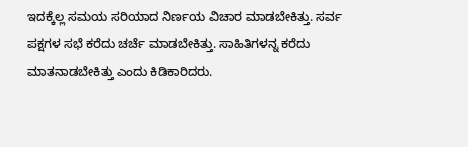ಇದಕ್ಕೆಲ್ಲ ಸಮಯ ಸರಿಯಾದ ನಿರ್ಣಯ ವಿಚಾರ ಮಾಡಬೇಕಿತ್ತು. ಸರ್ವ ಪಕ್ಷಗಳ ಸಭೆ ಕರೆದು ಚರ್ಚೆ ಮಾಡಬೇಕಿತ್ತು. ಸಾಹಿತಿಗಳನ್ನ ಕರೆದು ಮಾತನಾಡಬೇಕಿತ್ತು ಎಂದು ಕಿಡಿಕಾರಿದರು.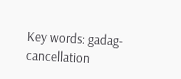Key words: gadag- cancellation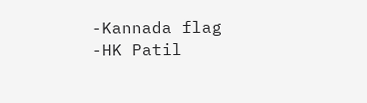-Kannada flag -HK Patil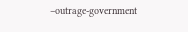–outrage-government